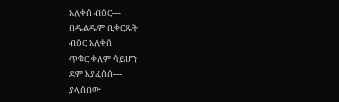አለቀሰ ብዕር---
በዱልዱም ቢቀርጹት
ብዕር አለቀሰ
ጥቁር ቀለም ሳይሆን
ደም እያፈሰሰ---
ያላሰበው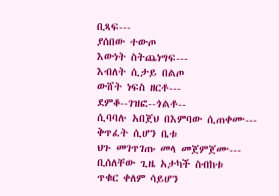ቢጻፍ---
ያሰበው ተውጦ
እውነት ስትጨነግፍ---
እብለት ሲታይ በልጦ
ውሸት ነፍስ ዘርቶ---
ደምቆ--ገዝፎ--ጎልቶ--
ሲባባሉ አበጀህ በእምባው ሲጠቀሙ---
ቅጥፈት ሲሆን ቤቱ
ህጉ መገጥገጡ መላ መጀምጀሙ---
ቢሰለቸው ጊዜ አታካች ስብከቱ
ጥቁር ቀለም ሳይሆን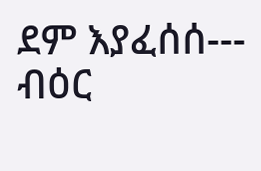ደም እያፈሰሰ---
ብዕር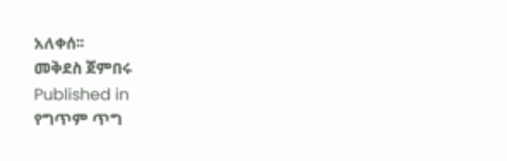አለቀሰ፡፡
መቅደስ ጀምበሩ
Published in
የግጥም ጥግ